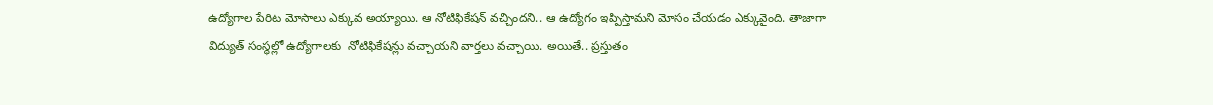ఉద్యోగాల పేరిట మోసాలు ఎక్కువ అయ్యాయి. ఆ నోటిఫికేషన్ వచ్చిందని.. ఆ ఉద్యోగం ఇప్పిస్తామని మోసం చేయడం ఎక్కువైంది. తాజాగా విద్యుత్‌ సంస్థల్లో ఉద్యోగాలకు  నోటిఫికేషన్లు వచ్చాయని వార్తలు వచ్చాయి. అయితే.. ప్రస్తుతం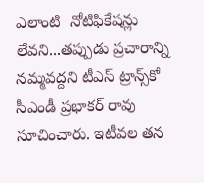ఎలాంటి  నోటిఫికేషన్లు లేవని...తప్పుడు ప్రచారాన్ని నమ్మవద్దని టీఎస్‌ ట్రాన్స్‌కో సీఎండీ ప్రభాకర్ రావు సూచించారు. ఇటీవల తన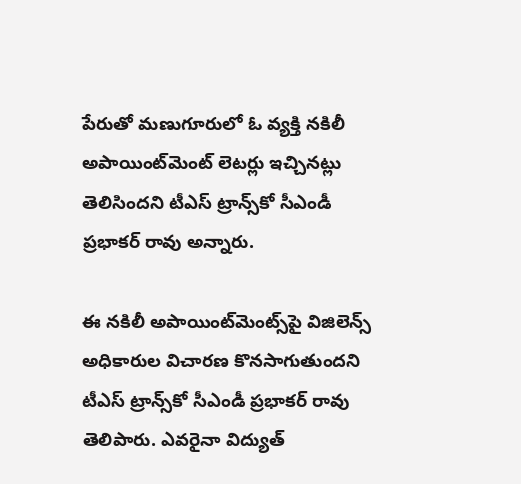పేరుతో మణుగూరులో ఓ వ్యక్తి నకిలీ అపాయింట్‌మెంట్ లెటర్లు ఇచ్చినట్లు తెలిసిందని టీఎస్‌ ట్రాన్స్‌కో సీఎండీ ప్రభాకర్ రావు అన్నారు.

ఈ నకిలీ అపాయింట్‌మెంట్స్‌పై విజిలెన్స్ అధికారుల విచారణ కొనసాగుతుందని టీఎస్‌ ట్రాన్స్‌కో సీఎండీ ప్రభాకర్ రావు తెలిపారు. ఎవరైనా విద్యుత్‌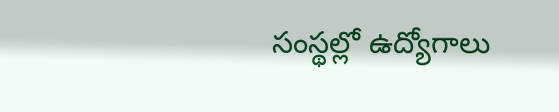సంస్థల్లో ఉద్యోగాలు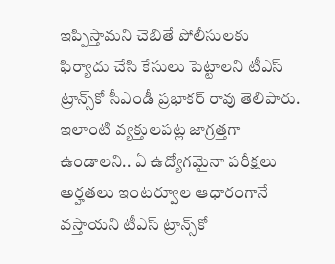ఇప్పిస్తామని చెబితే పోలీసులకు ఫిర్యాదు చేసి కేసులు పెట్టాలని టీఎస్‌ ట్రాన్స్‌కో సీఎండీ ప్రభాకర్ రావు తెలిపారు. ఇలాంటి వ్యక్తులపట్ల జాగ్రత్తగా  ఉండాలని.. ఏ ఉద్యోగమైనా పరీక్షలు అర్హతలు ఇంటర్వూల ఆధారంగానే వస్తాయని టీఎస్‌ ట్రాన్స్‌కో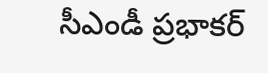సీఎండీ ప్రభాకర్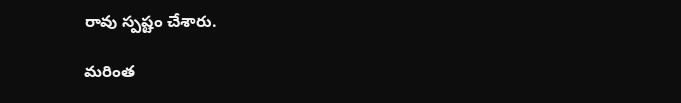రావు స్పష్టం చేశారు.

మరింత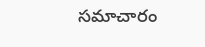సమాచారం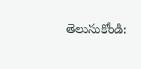తెలుసుకోండి: